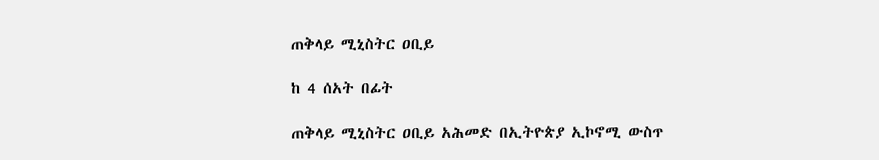ጠቅላይ ሚኒስትር ዐቢይ

ከ 4 ሰአት በፊት

ጠቅላይ ሚኒስትር ዐቢይ አሕመድ በኢትዮጵያ ኢኮኖሚ ውስጥ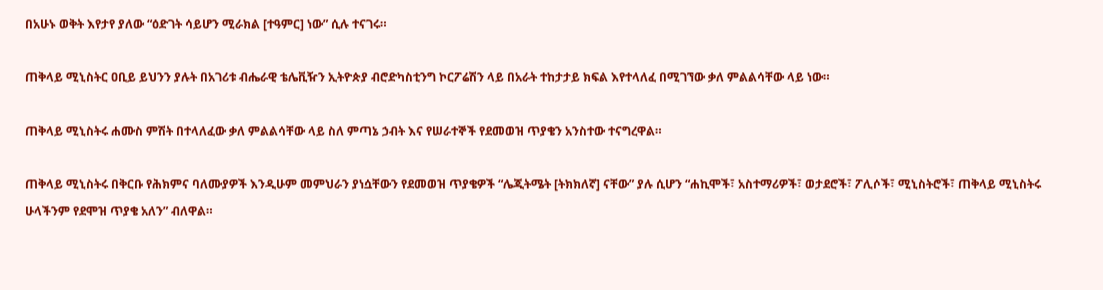በአሁኑ ወቅት እየታየ ያለው “ዕድገት ሳይሆን ሚራክል [ተዓምር] ነው” ሲሉ ተናገሩ።

ጠቅላይ ሚኒስትር ዐቢይ ይህንን ያሉት በአገሪቱ ብሔራዊ ቴሌቪዥን ኢትዮጵያ ብሮድካስቲንግ ኮርፖሬሽን ላይ በአራት ተከታታይ ክፍል እየተላለፈ በሚገኘው ቃለ ምልልሳቸው ላይ ነው።

ጠቅላይ ሚኒስትሩ ሐሙስ ምሽት በተላለፈው ቃለ ምልልሳቸው ላይ ስለ ምጣኔ ኃብት እና የሠራተኞች የደመወዝ ጥያቄን አንስተው ተናግረዋል።

ጠቅላይ ሚኒስትሩ በቅርቡ የሕክምና ባለሙያዎች እንዲሁም መምህራን ያነሷቸውን የደመወዝ ጥያቄዎች “ሌጂትሜት [ትክክለኛ] ናቸው” ያሉ ሲሆን “ሐኪሞች፣ አስተማሪዎች፣ ወታደሮች፣ ፖሊሶች፣ ሚኒስትሮች፣ ጠቅላይ ሚኒስትሩ ሁላችንም የደሞዝ ጥያቄ አለን” ብለዋል።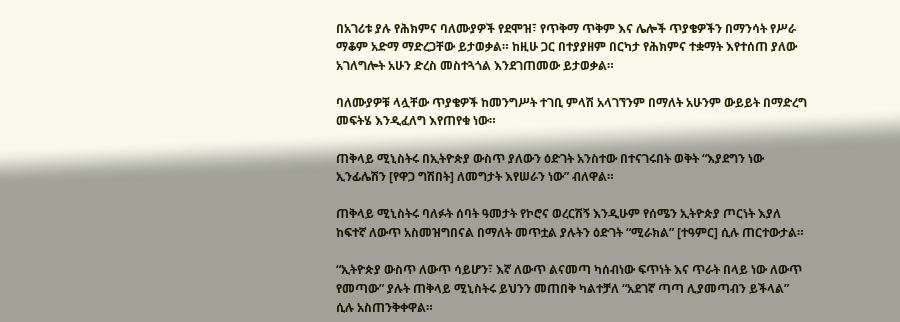በአገሪቱ ያሉ የሕክምና ባለሙያዎች የደሞዝ፣ የጥቅማ ጥቅም እና ሌሎች ጥያቄዎችን በማንሳት የሥራ ማቆም አድማ ማድረጋቸው ይታወቃል። ከዚሁ ጋር በተያያዘም በርካታ የሕክምና ተቋማት እየተሰጠ ያለው አገለግሎት አሁን ድረስ መስተጓጎል እንደገጠመው ይታወቃል።

ባለሙያዎቹ ላሏቸው ጥያቄዎች ከመንግሥት ተገቢ ምላሽ አላገኘንም በማለት አሁንም ውይይት በማድረግ መፍትሄ እንዲፈለግ እየጠየቁ ነው።

ጠቅላይ ሚኒስትሩ በኢትዮጵያ ውስጥ ያለውን ዕድገት አንስተው በተናገሩበት ወቅት “እያደግን ነው ኢንፊሌሽን [የዋጋ ግሽበት] ለመግታት እየሠራን ነው” ብለዋል።

ጠቅላይ ሚኒስትሩ ባለፉት ሰባት ዓመታት የኮሮና ወረርሽኝ እንዲሁም የሰሜን ኢትዮጵያ ጦርነት እያለ ከፍተኛ ለውጥ አስመዝግበናል በማለት መጥቷል ያሉትን ዕድገት “ሚራክል” [ተዓምር] ሲሉ ጠርተውታል።

“ኢትዮጵያ ውስጥ ለውጥ ሳይሆን፣ እኛ ለውጥ ልናመጣ ካሰብነው ፍጥነት እና ጥራት በላይ ነው ለውጥ የመጣው” ያሉት ጠቅላይ ሚኒስትሩ ይህንን መጠበቅ ካልተቻለ “አደገኛ ጣጣ ሊያመጣብን ይችላል” ሲሉ አስጠንቅቀዋል።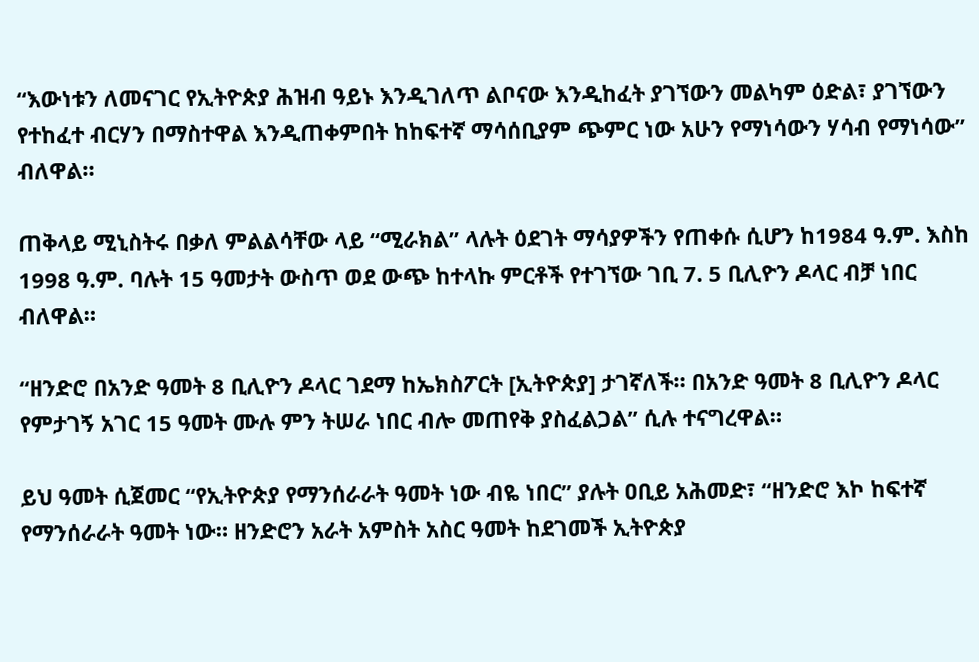“እውነቱን ለመናገር የኢትዮጵያ ሕዝብ ዓይኑ እንዲገለጥ ልቦናው እንዲከፈት ያገኘውን መልካም ዕድል፣ ያገኘውን የተከፈተ ብርሃን በማስተዋል እንዲጠቀምበት ከከፍተኛ ማሳሰቢያም ጭምር ነው አሁን የማነሳውን ሃሳብ የማነሳው” ብለዋል።

ጠቅላይ ሚኒስትሩ በቃለ ምልልሳቸው ላይ “ሚራክል” ላሉት ዕደገት ማሳያዎችን የጠቀሱ ሲሆን ከ1984 ዓ.ም. እስከ 1998 ዓ.ም. ባሉት 15 ዓመታት ውስጥ ወደ ውጭ ከተላኩ ምርቶች የተገኘው ገቢ 7. 5 ቢሊዮን ዶላር ብቻ ነበር ብለዋል።

“ዘንድሮ በአንድ ዓመት 8 ቢሊዮን ዶላር ገደማ ከኤክስፖርት [ኢትዮጵያ] ታገኛለች። በአንድ ዓመት 8 ቢሊዮን ዶላር የምታገኝ አገር 15 ዓመት ሙሉ ምን ትሠራ ነበር ብሎ መጠየቅ ያስፈልጋል” ሲሉ ተናግረዋል።

ይህ ዓመት ሲጀመር “የኢትዮጵያ የማንሰራራት ዓመት ነው ብዬ ነበር” ያሉት ዐቢይ አሕመድ፣ “ዘንድሮ እኮ ከፍተኛ የማንሰራራት ዓመት ነው። ዘንድሮን አራት አምስት አስር ዓመት ከደገመች ኢትዮጵያ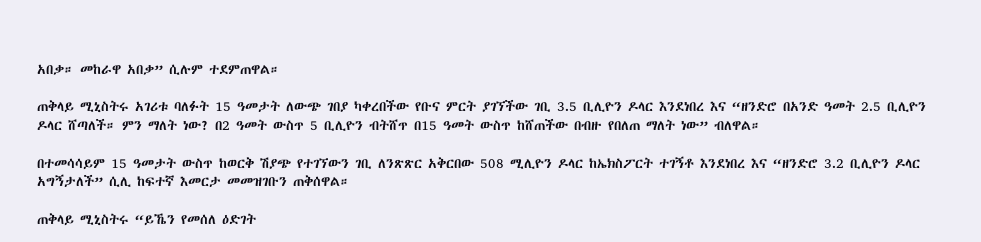አበቃ። መከራዋ አበቃ” ሲሉም ተደምጠዋል።

ጠቅላይ ሚኒስትሩ አገሪቱ ባለፉት 15 ዓመታት ለውጭ ገበያ ካቀረበችው የቡና ምርት ያገኘችው ገቢ 3.5 ቢሊዮን ዶላር እንደነበረ እና “ዘንድሮ በአንድ ዓመት 2.5 ቢሊዮን ዶላር ሸጣለች። ምን ማለት ነው? በ2 ዓመት ውስጥ 5 ቢሊዮን ብትሸጥ በ15 ዓመት ውስጥ ከሸጠችው በብዙ የበለጠ ማለት ነው” ብለዋል።

በተመሳሳይም 15 ዓመታት ውስጥ ከወርቅ ሽያጭ የተገኘውን ገቢ ለንጽጽር አቅርበው 508 ሚሊዮን ዶላር ከኤክስፖርት ተገኝቶ እንደነበረ እና “ዘንድሮ 3.2 ቢሊዮን ዶላር አግኝታለች” ሲሊ ከፍተኛ እመርታ መመዝገቡን ጠቅሰዋል።

ጠቅላይ ሚኒስትሩ “ይኼን የመሰለ ዕድገት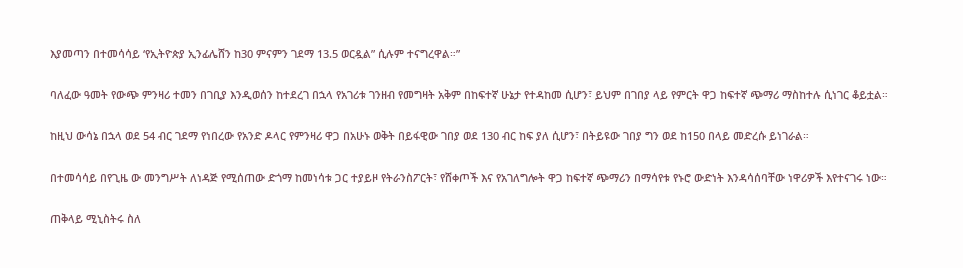እያመጣን በተመሳሳይ ‘የኢትዮጵያ ኢንፊሌሸን ከ30 ምናምን ገደማ 13.5 ወርዷል” ሲሉም ተናግረዋል።”

ባለፈው ዓመት የውጭ ምንዛሪ ተመን በገቢያ እንዲወሰን ከተደረገ በኋላ የአገሪቱ ገንዘብ የመግዛት አቅም በከፍተኛ ሁኔታ የተዳከመ ሲሆን፣ ይህም በገበያ ላይ የምርት ዋጋ ከፍተኛ ጭማሪ ማስከተሉ ሲነገር ቆይቷል።

ከዚህ ውሳኔ በኋላ ወደ 54 ብር ገደማ የነበረው የአንድ ዶላር የምንዛሪ ዋጋ በአሁኑ ወቅት በይፋዊው ገበያ ወደ 130 ብር ከፍ ያለ ሲሆን፣ በትይዩው ገበያ ግን ወደ ከ150 በላይ መድረሱ ይነገራል።

በተመሳሳይ በየጊዜ ው መንግሥት ለነዳጅ የሚሰጠው ድጎማ ከመነሳቱ ጋር ተያይዞ የትራንስፖርት፣ የሸቀጦች እና የአገለግሎት ዋጋ ከፍተኛ ጭማሪን በማሳየቱ የኑሮ ውድነት እንዳሳሰባቸው ነዋሪዎች እየተናገሩ ነው።

ጠቅላይ ሚኒስትሩ ስለ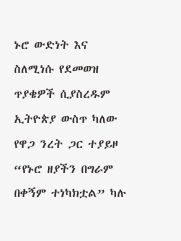ኑሮ ውድነት እና ስለሚነሱ የደመወዝ ጥያቄዎች ሲያስረዱም ኢትዮጵያ ውስጥ ካለው የዋጋ ንረት ጋር ተያይዞ “የኑሮ ዘያችን በግራም በቀኝም ተነካክቷል” ካሉ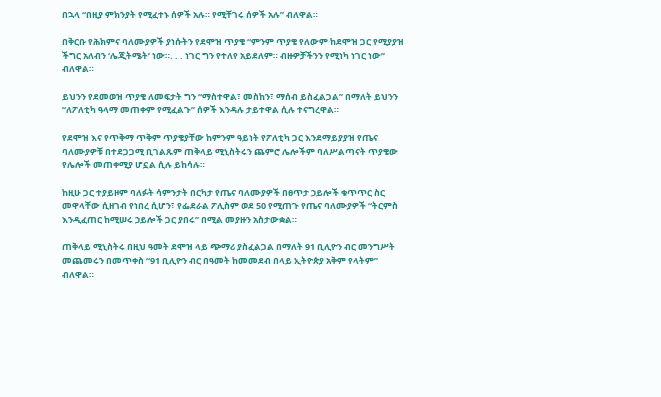በኋላ “በዚያ ምክንያት የሚፈተኑ ሰዎች አሉ። የሚቸገሩ ሰዎች አሉ” ብለዋል።

በቅርቡ የሕክምና ባለሙያዎች ያነሱትን የደሞዝ ጥያቄ “ምንም ጥያቄ የለውም ከደሞዝ ጋር የሚያያዝ ችግር አለብን ‘ሌጂትሜት’ ነው።. . . ነገር ግን የተለየ አይደለም። ብዙዎቻችንን የሚነካ ነገር ነው” ብለዋል።

ይህንን የደመወዝ ጥያቄ ለመፍታት ግን “ማስተዋል፣ መስከን፣ ማሰብ ይስፈልጋል” በማለት ይህንን “ለፖለቲካ ዓላማ መጠቀም የሚፈልጉ” ሰዎች እንዳሉ ታይተዋል ሲሉ ተናግረዋል።

የደሞዝ እና የጥቅማ ጥቅም ጥያቄያቸው ከምንም ዓይነት የፖለቲካ ጋር እንደማይያያዝ የጤና ባለሙያዎቹ በተደጋጋሚ ቢገልጹም ጠቅላይ ሚኒስትሩን ጨምሮ ሌሎችም ባለሥልጣናት ጥያቄው የሌሎች መጠቀሚያ ሆኗል ሲሉ ይከሳሉ።

ከዚሁ ጋር ተያይዞም ባለፉት ሳምንታት በርካታ የጤና ባለሙያዎች በፀጥታ ኃይሎች ቁጥጥር ስር መዋላቸው ሲዘገብ የነበረ ሲሆን፣ የፌደራል ፖሊስም ወደ 50 የሚጠጉ የጤና ባለሙያዎች “ትርምስ እንዲፈጠር ከሚሠሩ ኃይሎች ጋር ያበሩ” በሚል መያዙን አስታውቋል።

ጠቅላይ ሚኒስትሩ በዚህ ዓመት ደሞዝ ላይ ጭማሪ ያስፈልጋል በማለት 91 ቢሊዮን ብር መንግሥት መጨመሩን በመጥቀስ “91 ቢሊዮን ብር በዓመት ከመመደብ በላይ ኢትዮጵያ አቅም የላትም” ብለዋል።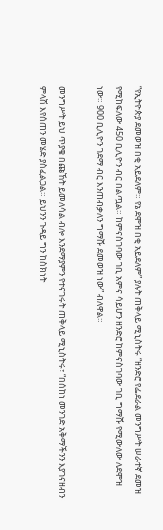“የኢትዮጵያ ደመወዝ በቂ አይደለም። የኔ ደሞዝ በቂ አይደለም” ያሉት ጠቅላይ ሚኒስትሩ “ዘንድሮ የፌደራል መንግሥት ሠራተኛ ደመዝ የሚከፍለው 450 ቢሊዮን ብር በልጧል። ከምናስገባው ገቢ አምና ሳይሆን ዘንድሮ ከምናስገባው ገቢ ግማሹ የሚውለው ለደሞዝ ነው። 900 ቢሊዮን ገደማ ብር እንጠብቃለን ግማሹ ደመወዝ ነው” ብለዋል።

መንግሥት ይህ ጥያቄ በጩኸት ይመለሳል ብሎ እንደማያምን የተናገሩት ጠቅላይ ሚኒስትሩ፣ “በሰከነ መንገድ አቅማችንን እያገናዘብን ምላሽ እየሰጠን መሄድ ያስፈልጋል። ይህንን ጉዳይ ግን ከስክነት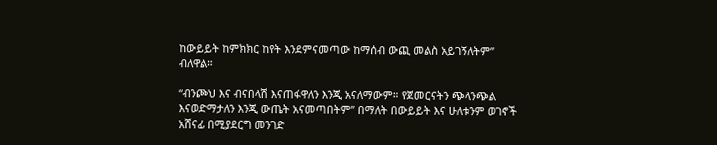ከውይይት ከምክክር ከየት እንደምናመጣው ከማሰብ ውጪ መልስ አይገኝለትም” ብለዋል።

“ብንጮህ እና ብናበላሽ እናጠፋዋለን እንጂ አናለማውም። የጀመርናትን ጭላንጭል እናወድማታለን እንጂ ውጤት አናመጣበትም” በማለት በውይይት እና ሁለቱንም ወገኖች አሸናፊ በሚያደርግ መንገድ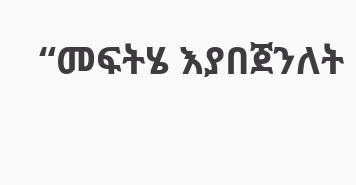“መፍትሄ እያበጀንለት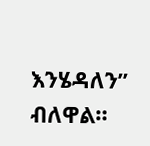እንሄዳለን” ብለዋል።